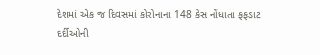દેશમાં એક જ દિવસમાં કોરોનાના 148 કેસ નોંધાતા ફફડાટ
દર્દીઓની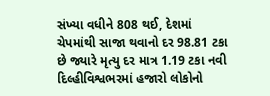સંખ્યા વધીને 808 થઈ, દેશમાં ચેપમાંથી સાજા થવાનો દર 98.81 ટકા છે જ્યારે મૃત્યુ દર માત્ર 1.19 ટકા નવી દિલ્હીવિશ્વભરમાં હજારો લોકોનો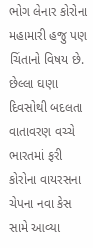ભોગ લેનાર કોરોના મહામારી હજુ પણ ચિંતાનો વિષય છે. છેલ્લા ઘણા દિવસોથી બદલતા વાતાવરણ વચ્ચે ભારતમાં ફરી કોરોના વાયરસના ચેપના નવા કેસ સામે આવ્યા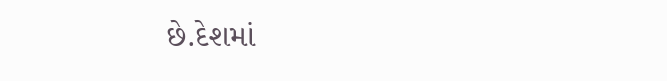છે.દેશમાં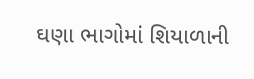ઘણા ભાગોમાં શિયાળાની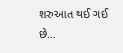શરુઆત થઈ ગઈ છે…